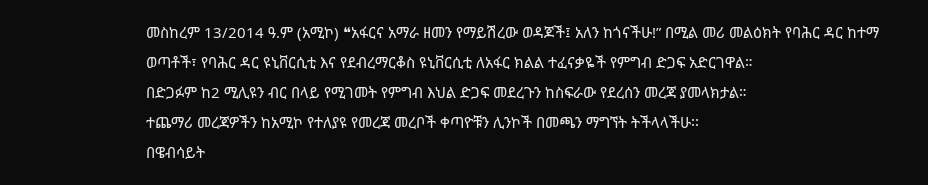መስከረም 13/2014 ዓ.ም (አሚኮ) ❝አፋርና አማራ ዘመን የማይሽረው ወዳጆች፤ አለን ከጎናችሁ!” በሚል መሪ መልዕክት የባሕር ዳር ከተማ ወጣቶች፣ የባሕር ዳር ዩኒቨርሲቲ እና የደብረማርቆስ ዩኒቨርሲቲ ለአፋር ክልል ተፈናቃዬች የምግብ ድጋፍ አድርገዋል።
በድጋፉም ከ2 ሚሊዩን ብር በላይ የሚገመት የምግብ እህል ድጋፍ መደረጉን ከስፍራው የደረሰን መረጃ ያመላክታል።
ተጨማሪ መረጃዎችን ከአሚኮ የተለያዩ የመረጃ መረቦች ቀጣዮቹን ሊንኮች በመጫን ማግኘት ትችላላችሁ፡፡
በዌብሳይት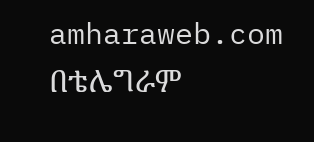amharaweb.com
በቴሌግራም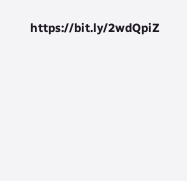https://bit.ly/2wdQpiZ